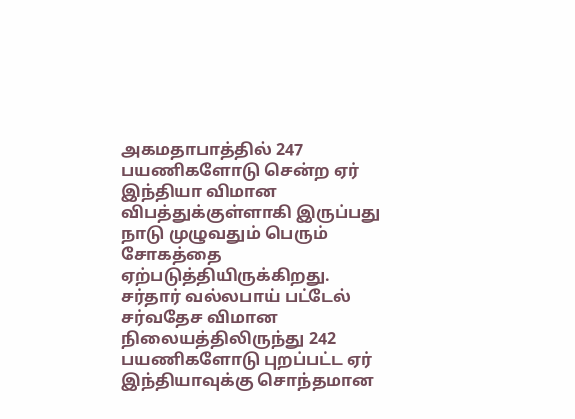அகமதாபாத்தில் 247 பயணிகளோடு சென்ற ஏர் இந்தியா விமான விபத்துக்குள்ளாகி இருப்பது நாடு முழுவதும் பெரும் சோகத்தை ஏற்படுத்தியிருக்கிறது. சர்தார் வல்லபாய் பட்டேல் சர்வதேச விமான நிலையத்திலிருந்து 242 பயணிகளோடு புறப்பட்ட ஏர் இந்தியாவுக்கு சொந்தமான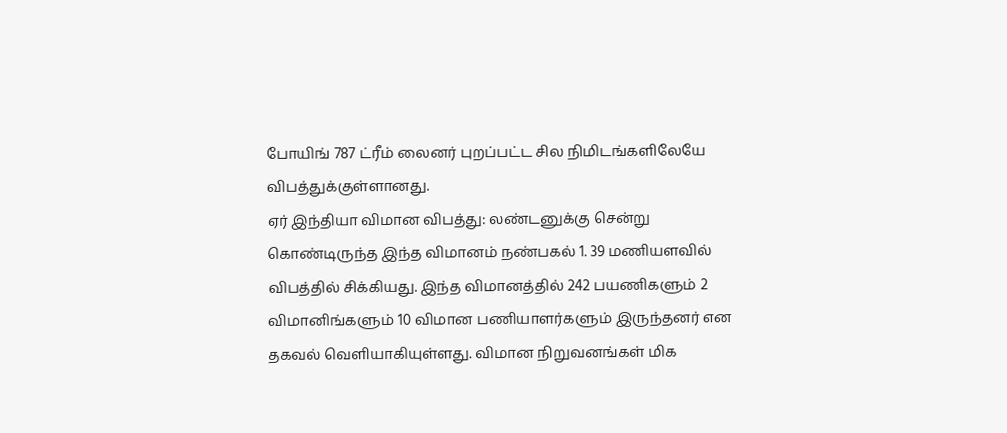போயிங் 787 ட்ரீம் லைனர் புறப்பட்ட சில நிமிடங்களிலேயே விபத்துக்குள்ளானது.
ஏர் இந்தியா விமான விபத்து: லண்டனுக்கு சென்று கொண்டிருந்த இந்த விமானம் நண்பகல் 1. 39 மணியளவில் விபத்தில் சிக்கியது. இந்த விமானத்தில் 242 பயணிகளும் 2 விமானிங்களும் 10 விமான பணியாளர்களும் இருந்தனர் என தகவல் வெளியாகியுள்ளது. விமான நிறுவனங்கள் மிக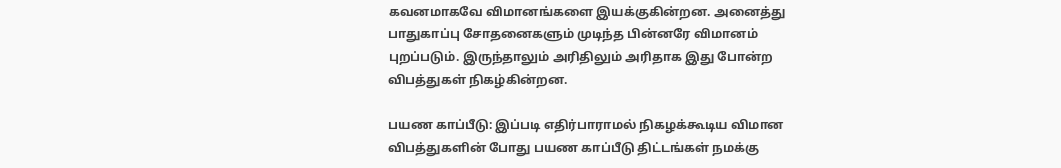கவனமாகவே விமானங்களை இயக்குகின்றன. அனைத்து பாதுகாப்பு சோதனைகளும் முடிந்த பின்னரே விமானம் புறப்படும். இருந்தாலும் அரிதிலும் அரிதாக இது போன்ற விபத்துகள் நிகழ்கின்றன.

பயண காப்பீடு: இப்படி எதிர்பாராமல் நிகழக்கூடிய விமான விபத்துகளின் போது பயண காப்பீடு திட்டங்கள் நமக்கு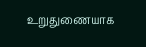உறுதுணையாக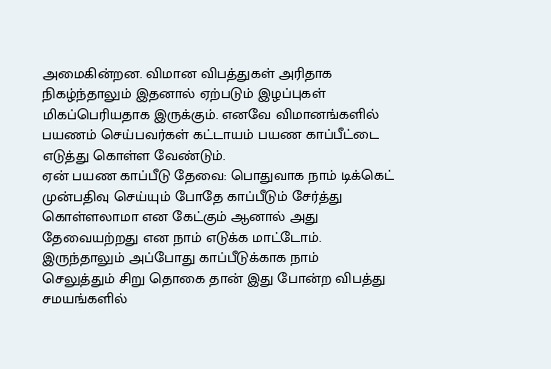அமைகின்றன. விமான விபத்துகள் அரிதாக நிகழ்ந்தாலும் இதனால் ஏற்படும் இழப்புகள் மிகப்பெரியதாக இருக்கும். எனவே விமானங்களில் பயணம் செய்பவர்கள் கட்டாயம் பயண காப்பீட்டை எடுத்து கொள்ள வேண்டும்.
ஏன் பயண காப்பீடு தேவை: பொதுவாக நாம் டிக்கெட் முன்பதிவு செய்யும் போதே காப்பீடும் சேர்த்து கொள்ளலாமா என கேட்கும் ஆனால் அது தேவையற்றது என நாம் எடுக்க மாட்டோம். இருந்தாலும் அப்போது காப்பீடுக்காக நாம் செலுத்தும் சிறு தொகை தான் இது போன்ற விபத்து சமயங்களில்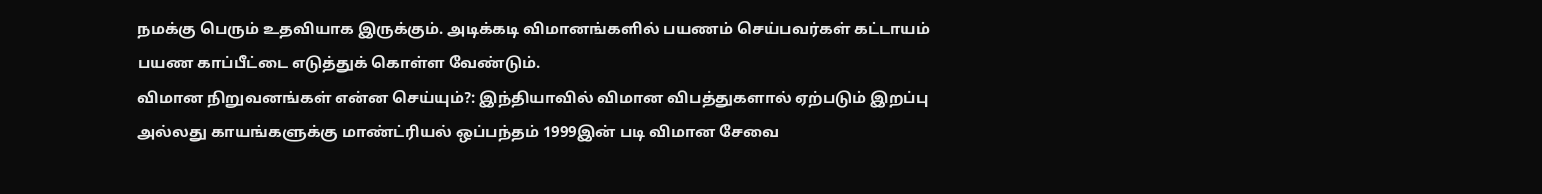நமக்கு பெரும் உதவியாக இருக்கும். அடிக்கடி விமானங்களில் பயணம் செய்பவர்கள் கட்டாயம் பயண காப்பீட்டை எடுத்துக் கொள்ள வேண்டும்.
விமான நிறுவனங்கள் என்ன செய்யும்?: இந்தியாவில் விமான விபத்துகளால் ஏற்படும் இறப்பு அல்லது காயங்களுக்கு மாண்ட்ரியல் ஒப்பந்தம் 1999இன் படி விமான சேவை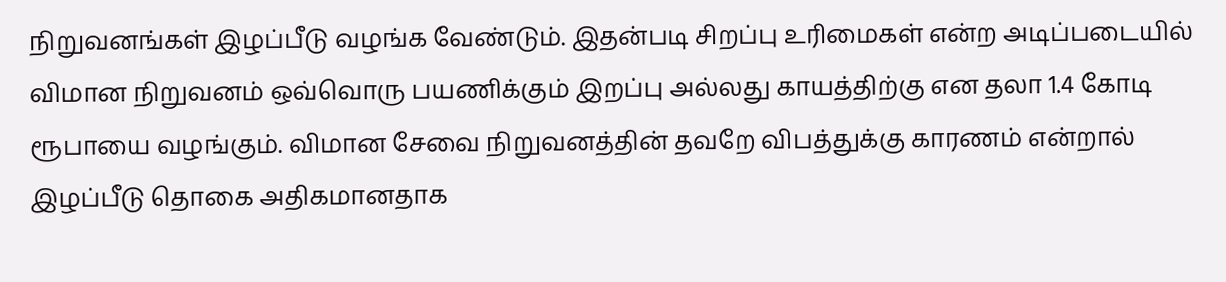நிறுவனங்கள் இழப்பீடு வழங்க வேண்டும். இதன்படி சிறப்பு உரிமைகள் என்ற அடிப்படையில் விமான நிறுவனம் ஒவ்வொரு பயணிக்கும் இறப்பு அல்லது காயத்திற்கு என தலா 1.4 கோடி ரூபாயை வழங்கும். விமான சேவை நிறுவனத்தின் தவறே விபத்துக்கு காரணம் என்றால் இழப்பீடு தொகை அதிகமானதாக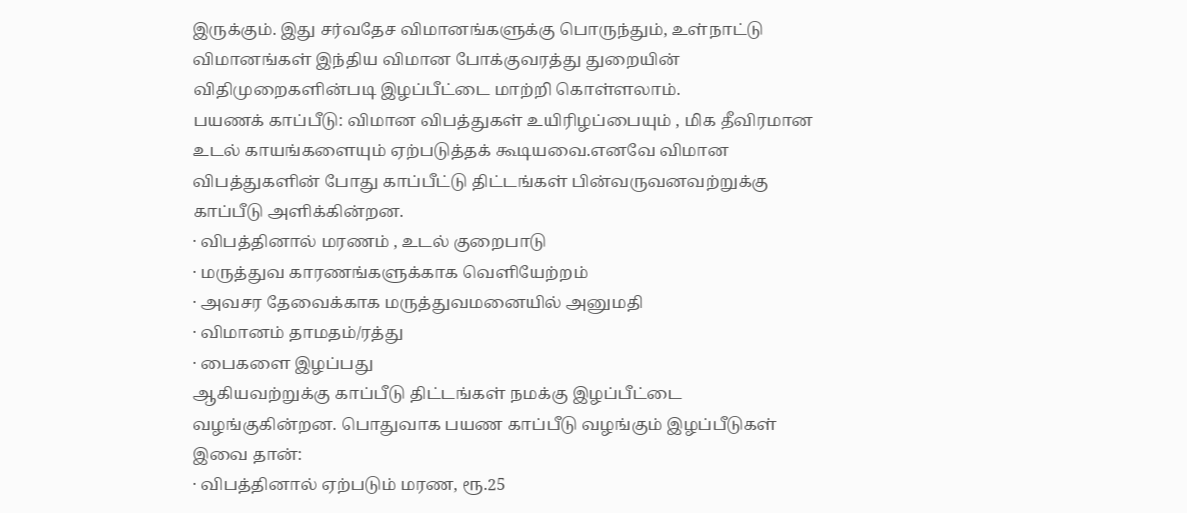இருக்கும். இது சர்வதேச விமானங்களுக்கு பொருந்தும், உள்நாட்டு விமானங்கள் இந்திய விமான போக்குவரத்து துறையின் விதிமுறைகளின்படி இழப்பீட்டை மாற்றி கொள்ளலாம்.
பயணக் காப்பீடு: விமான விபத்துகள் உயிரிழப்பையும் , மிக தீவிரமான உடல் காயங்களையும் ஏற்படுத்தக் கூடியவை.எனவே விமான விபத்துகளின் போது காப்பீட்டு திட்டங்கள் பின்வருவனவற்றுக்கு காப்பீடு அளிக்கின்றன.
· விபத்தினால் மரணம் , உடல் குறைபாடு
· மருத்துவ காரணங்களுக்காக வெளியேற்றம்
· அவசர தேவைக்காக மருத்துவமனையில் அனுமதி
· விமானம் தாமதம்/ரத்து
· பைகளை இழப்பது
ஆகியவற்றுக்கு காப்பீடு திட்டங்கள் நமக்கு இழப்பீட்டை வழங்குகின்றன. பொதுவாக பயண காப்பீடு வழங்கும் இழப்பீடுகள் இவை தான்:
· விபத்தினால் ஏற்படும் மரண, ரூ.25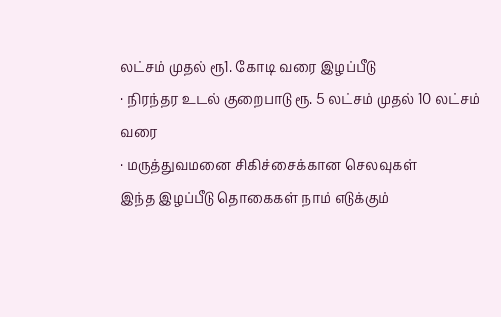லட்சம் முதல் ரூ1. கோடி வரை இழப்பீடு
· நிரந்தர உடல் குறைபாடு ரூ. 5 லட்சம் முதல் 10 லட்சம் வரை
· மருத்துவமனை சிகிச்சைக்கான செலவுகள்
இந்த இழப்பீடு தொகைகள் நாம் எடுக்கும்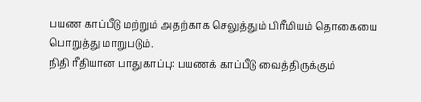பயண காப்பீடு மற்றும் அதற்காக செலுத்தும் பிரீமியம் தொகையை பொறுத்து மாறுபடும்.
நிதி ரீதியான பாதுகாப்பு: பயணக் காப்பீடு வைத்திருக்கும்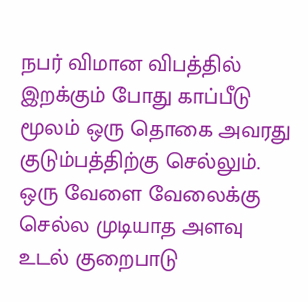நபர் விமான விபத்தில் இறக்கும் போது காப்பீடு மூலம் ஒரு தொகை அவரது குடும்பத்திற்கு செல்லும். ஒரு வேளை வேலைக்கு செல்ல முடியாத அளவு உடல் குறைபாடு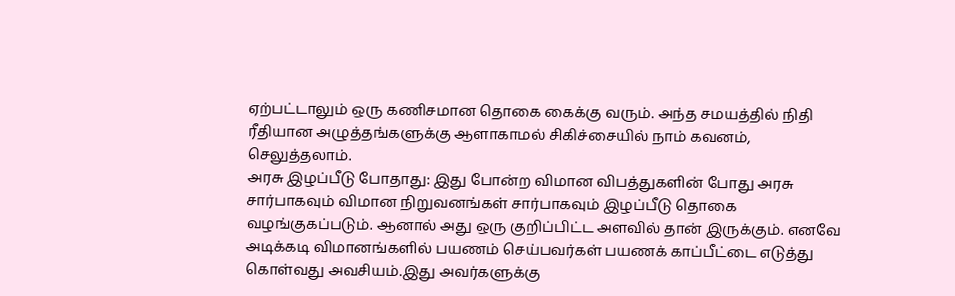ஏற்பட்டாலும் ஒரு கணிசமான தொகை கைக்கு வரும். அந்த சமயத்தில் நிதி ரீதியான அழுத்தங்களுக்கு ஆளாகாமல் சிகிச்சையில் நாம் கவனம், செலுத்தலாம்.
அரசு இழப்பீடு போதாது: இது போன்ற விமான விபத்துகளின் போது அரசு சார்பாகவும் விமான நிறுவனங்கள் சார்பாகவும் இழப்பீடு தொகை வழங்குகப்படும். ஆனால் அது ஒரு குறிப்பிட்ட அளவில் தான் இருக்கும். எனவே அடிக்கடி விமானங்களில் பயணம் செய்பவர்கள் பயணக் காப்பீட்டை எடுத்து கொள்வது அவசியம்.இது அவர்களுக்கு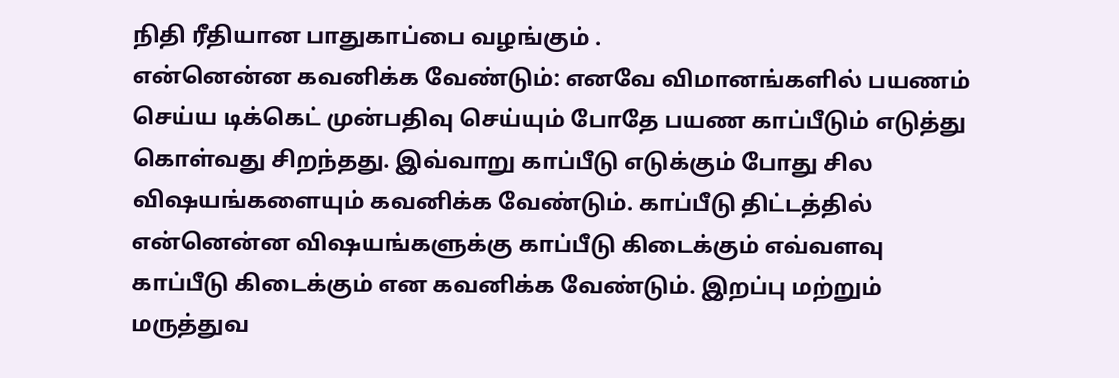நிதி ரீதியான பாதுகாப்பை வழங்கும் .
என்னென்ன கவனிக்க வேண்டும்: எனவே விமானங்களில் பயணம் செய்ய டிக்கெட் முன்பதிவு செய்யும் போதே பயண காப்பீடும் எடுத்து கொள்வது சிறந்தது. இவ்வாறு காப்பீடு எடுக்கும் போது சில விஷயங்களையும் கவனிக்க வேண்டும். காப்பீடு திட்டத்தில் என்னென்ன விஷயங்களுக்கு காப்பீடு கிடைக்கும் எவ்வளவு காப்பீடு கிடைக்கும் என கவனிக்க வேண்டும். இறப்பு மற்றும் மருத்துவ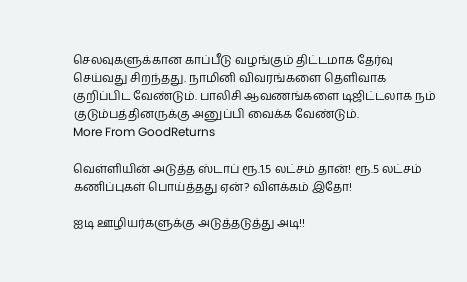செலவுகளுக்கான காப்பீடு வழங்கும் திட்டமாக தேர்வு செய்வது சிறந்தது. நாமினி விவரங்களை தெளிவாக குறிப்பிட வேண்டும். பாலிசி ஆவணங்களை டிஜிட்டலாக நம் குடும்பத்தினருக்கு அனுப்பி வைக்க வேண்டும்.
More From GoodReturns

வெள்ளியின் அடுத்த ஸ்டாப் ரூ.1.5 லட்சம் தான்! ரூ.5 லட்சம் கணிப்புகள் பொய்த்தது ஏன்? விளக்கம் இதோ!

ஐடி ஊழியர்களுக்கு அடுத்தடுத்து அடி!!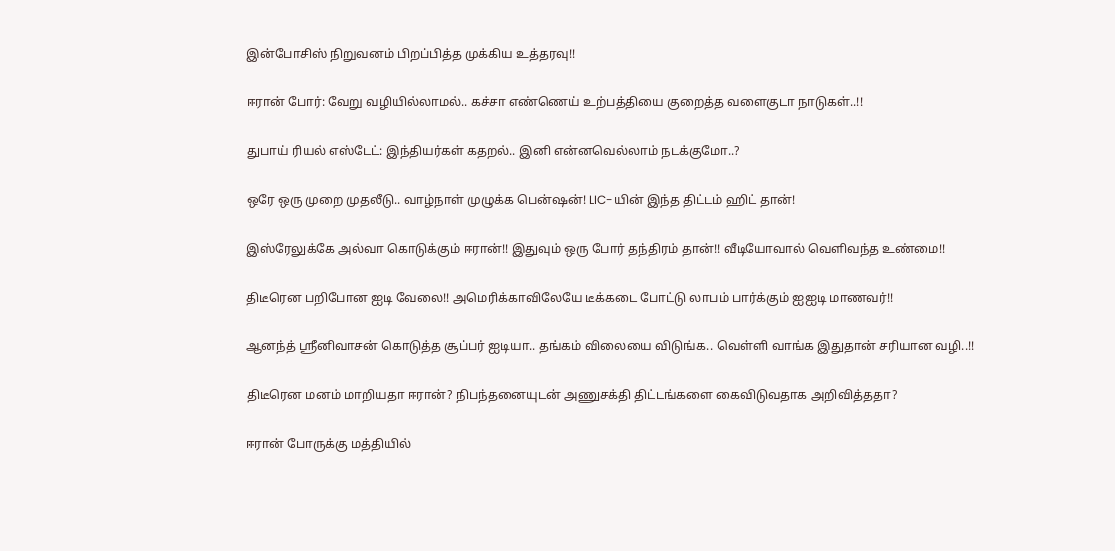இன்போசிஸ் நிறுவனம் பிறப்பித்த முக்கிய உத்தரவு!!

ஈரான் போர்: வேறு வழியில்லாமல்.. கச்சா எண்ணெய் உற்பத்தியை குறைத்த வளைகுடா நாடுகள்..!!

துபாய் ரியல் எஸ்டேட்: இந்தியர்கள் கதறல்.. இனி என்னவெல்லாம் நடக்குமோ..?

ஒரே ஒரு முறை முதலீடு.. வாழ்நாள் முழுக்க பென்ஷன்! LIC-யின் இந்த திட்டம் ஹிட் தான்!

இஸ்ரேலுக்கே அல்வா கொடுக்கும் ஈரான்!! இதுவும் ஒரு போர் தந்திரம் தான்!! வீடியோவால் வெளிவந்த உண்மை!!

திடீரென பறிபோன ஐடி வேலை!! அமெரிக்காவிலேயே டீக்கடை போட்டு லாபம் பார்க்கும் ஐஐடி மாணவர்!!

ஆனந்த் ஸ்ரீனிவாசன் கொடுத்த சூப்பர் ஐடியா.. தங்கம் விலையை விடுங்க.. வெள்ளி வாங்க இதுதான் சரியான வழி..!!

திடீரென மனம் மாறியதா ஈரான்? நிபந்தனையுடன் அணுசக்தி திட்டங்களை கைவிடுவதாக அறிவித்ததா?

ஈரான் போருக்கு மத்தியில்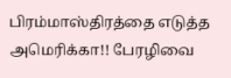பிரம்மாஸ்திரத்தை எடுத்த அமெரிக்கா!! பேரழிவை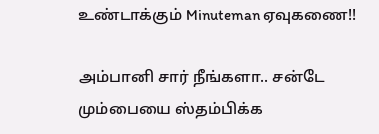உண்டாக்கும் Minuteman ஏவுகணை!!

அம்பானி சார் நீங்களா.. சன்டே மும்பையை ஸ்தம்பிக்க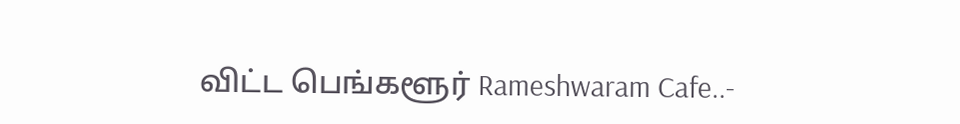விட்ட பெங்களூர் Rameshwaram Cafe..-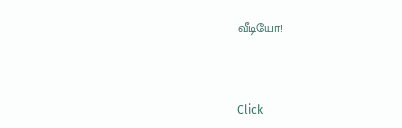வீடியோ!



Click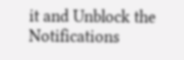it and Unblock the Notifications